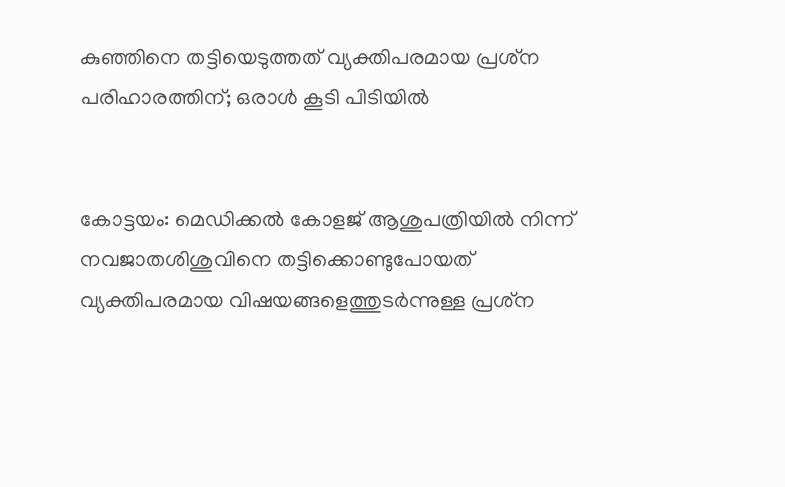കുഞ്ഞിനെ തട്ടിയെടുത്തത് വ്യക്തിപരമായ പ്രശ്‌ന പരിഹാരത്തിന്; ഒരാൾ കൂടി പിടിയിൽ


കോട്ടയം: മെഡിക്കല്‍ കോളജ് ആശുപത്രിയില്‍ നിന്ന് നവജാതശിശുവിനെ തട്ടിക്കൊണ്ടുപോയത് വ്യക്തിപരമായ വിഷയങ്ങളെത്തുടര്‍ന്നുള്ള പ്രശ്‌ന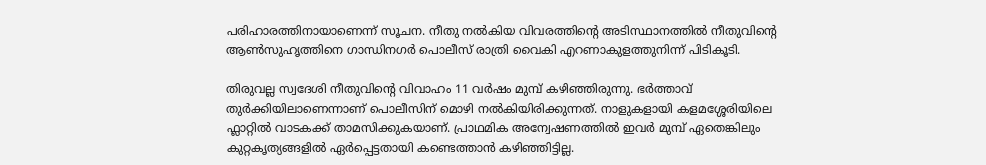പരിഹാരത്തിനായാണെന്ന് സൂചന. നീതു നൽകിയ വിവരത്തിന്‍റെ അടിസ്ഥാനത്തിൽ നീതുവിന്‍റെ ആൺസുഹൃത്തിനെ ഗാന്ധിനഗർ പൊലീസ് രാത്രി വൈകി എറണാകുളത്തുനിന്ന് പിടികൂടി.

തിരുവല്ല സ്വദേശി നീതുവിന്‍റെ വിവാഹം 11 വര്‍ഷം മുമ്പ് കഴിഞ്ഞിരുന്നു. ഭര്‍ത്താവ് തുര്‍ക്കിയിലാണെന്നാണ് പൊലീസിന് മൊഴി നല്‍കിയിരിക്കുന്നത്. നാളുകളായി കളമശ്ശേരിയിലെ ഫ്ലാറ്റില്‍ വാടകക്ക് താമസിക്കുകയാണ്. പ്രാഥമിക അന്വേഷണത്തില്‍ ഇവര്‍ മുമ്പ് ഏതെങ്കിലും കുറ്റകൃത്യങ്ങളില്‍ ഏര്‍പ്പെട്ടതായി കണ്ടെത്താന്‍ കഴിഞ്ഞിട്ടില്ല.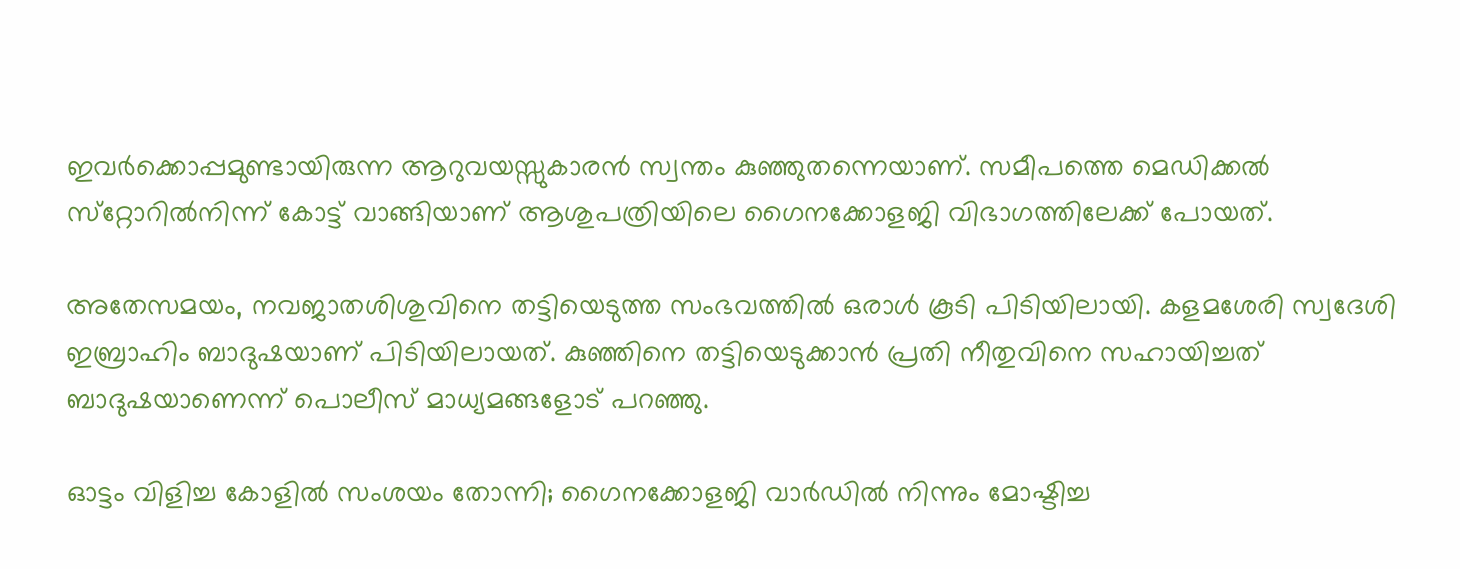ഇവർക്കൊപ്പമുണ്ടായിരുന്ന ആറുവയസ്സുകാരൻ സ്വന്തം കുഞ്ഞുതന്നെയാണ്. സമീപത്തെ മെഡിക്കല്‍ സ്‌റ്റോറില്‍നിന്ന് കോട്ട് വാങ്ങിയാണ് ആശുപത്രിയിലെ ഗൈനക്കോളജി വിഭാഗത്തിലേക്ക് പോയത്.

അതേസമയം, നവജാതശിശുവിനെ തട്ടിയെടുത്ത സംഭവത്തിൽ ഒരാൾ കൂടി പിടിയിലായി. കളമശേരി സ്വദേശി ഇബ്രാഹിം ബാദുഷയാണ് പിടിയിലായത്. കുഞ്ഞിനെ തട്ടിയെടുക്കാൻ പ്രതി നീതുവിനെ സഹായിച്ചത് ബാദുഷയാണെന്ന് പൊലീസ് മാധ്യമങ്ങളോട് പറഞ്ഞു.

ഓട്ടം വിളിച്ച കോളില്‍ സംശയം തോന്നി; ഗൈനക്കോളജി വാര്‍ഡില്‍ നിന്നും മോഷ്ടിച്ച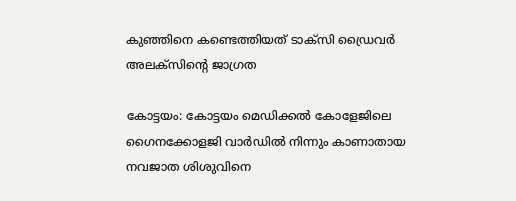കുഞ്ഞിനെ കണ്ടെത്തിയത് ടാക്‌സി ഡ്രൈവര്‍ അലക്‌സിന്റെ ജാഗ്രത

കോട്ടയം: കോട്ടയം മെഡിക്കല്‍ കോളേജിലെ ഗൈനക്കോളജി വാര്‍ഡില്‍ നിന്നും കാണാതായ നവജാത ശിശുവിനെ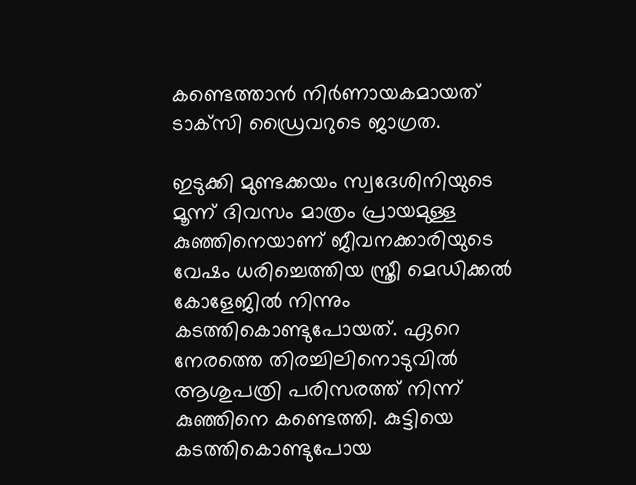കണ്ടെത്താന്‍ നിര്‍ണായകമായത് ടാക്‌സി ഡ്രൈവറുടെ ജാഗ്രത.

ഇടുക്കി മുണ്ടക്കയം സ്വദേശിനിയുടെ മൂന്ന് ദിവസം മാത്രം പ്രായമുള്ള കുഞ്ഞിനെയാണ് ജീവനക്കാരിയുടെ വേഷം ധരിച്ചെത്തിയ സ്ത്രീ മെഡിക്കല്‍ കോളേജില്‍ നിന്നും കടത്തികൊണ്ടുപോയത്. ഏറെ നേരത്തെ തിരച്ചിലിനൊടുവില്‍ ആശുപത്രി പരിസരത്ത് നിന്ന് കുഞ്ഞിനെ കണ്ടെത്തി. കുട്ടിയെ കടത്തികൊണ്ടുപോയ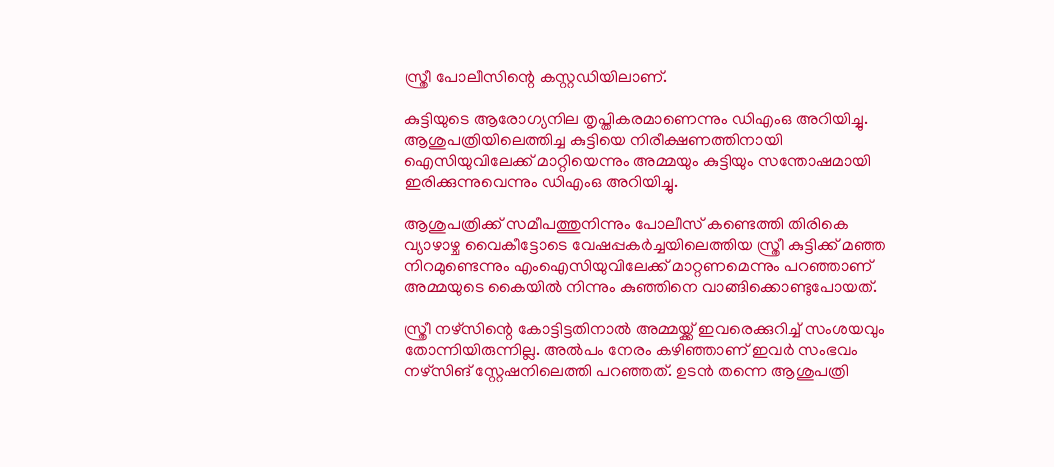സ്ത്രീ പോലീസിന്റെ കസ്റ്റഡിയിലാണ്.

കുട്ടിയുടെ ആരോഗ്യനില തൃപ്തികരമാണെന്നും ഡിഎംഒ അറിയിച്ചു. ആശുപത്രിയിലെത്തിച്ച കുട്ടിയെ നിരീക്ഷണത്തിനായി ഐസിയുവിലേക്ക് മാറ്റിയെന്നും അമ്മയും കുട്ടിയും സന്തോഷമായി ഇരിക്കുന്നുവെന്നും ഡിഎംഒ അറിയിച്ചു.

ആശുപത്രിക്ക് സമീപത്തുനിന്നും പോലീസ് കണ്ടെത്തി തിരികെ വ്യാഴാഴ്ച വൈകീട്ടോടെ വേഷപ്പകര്‍ച്ചയിലെത്തിയ സ്ത്രീ കുട്ടിക്ക് മഞ്ഞ നിറമുണ്ടെന്നും എംഐസിയുവിലേക്ക് മാറ്റണമെന്നും പറഞ്ഞാണ് അമ്മയുടെ കൈയില്‍ നിന്നും കുഞ്ഞിനെ വാങ്ങിക്കൊണ്ടുപോയത്.

സ്ത്രീ നഴ്സിന്റെ കോട്ടിട്ടതിനാല്‍ അമ്മയ്ക്ക് ഇവരെക്കുറിച്ച് സംശയവും തോന്നിയിരുന്നില്ല. അല്‍പം നേരം കഴിഞ്ഞാണ് ഇവര്‍ സംഭവം നഴ്സിങ് സ്റ്റേഷനിലെത്തി പറഞ്ഞത്. ഉടന്‍ തന്നെ ആശുപത്രി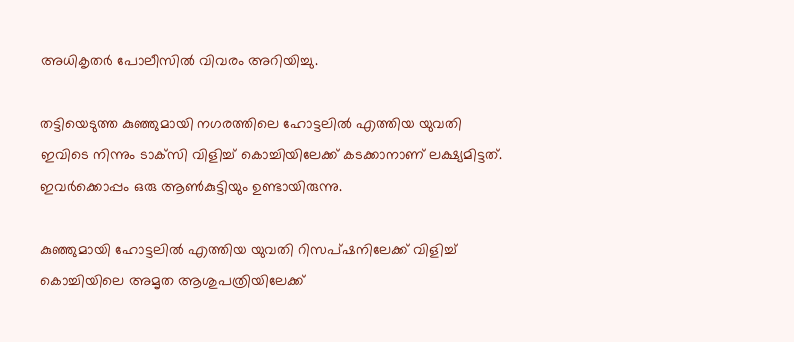അധികൃതര്‍ പോലീസില്‍ വിവരം അറിയിച്ചു.

തട്ടിയെടുത്ത കുഞ്ഞുമായി നഗരത്തിലെ ഹോട്ടലില്‍ എത്തിയ യുവതി ഇവിടെ നിന്നും ടാക്‌സി വിളിച്ച് കൊച്ചിയിലേക്ക് കടക്കാനാണ് ലക്ഷ്യമിട്ടത്. ഇവര്‍ക്കൊപ്പം ഒരു ആണ്‍കുട്ടിയും ഉണ്ടായിരുന്നു.

കുഞ്ഞുമായി ഹോട്ടലില്‍ എത്തിയ യുവതി റിസപ്ഷനിലേക്ക് വിളിച്ച് കൊച്ചിയിലെ അമൃത ആശുപത്രിയിലേക്ക്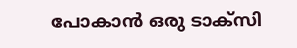പോകാന്‍ ഒരു ടാക്‌സി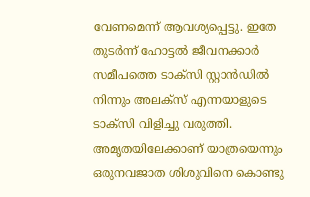വേണമെന്ന് ആവശ്യപ്പെട്ടു. ഇതേ തുടര്‍ന്ന് ഹോട്ടല്‍ ജീവനക്കാര്‍ സമീപത്തെ ടാക്‌സി സ്റ്റാന്‍ഡില്‍ നിന്നും അലക്‌സ് എന്നയാളുടെ ടാക്‌സി വിളിച്ചു വരുത്തി. അമൃതയിലേക്കാണ് യാത്രയെന്നും ഒരുനവജാത ശിശുവിനെ കൊണ്ടു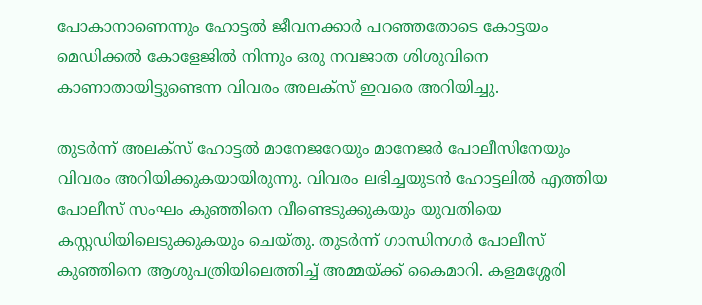പോകാനാണെന്നും ഹോട്ടല്‍ ജീവനക്കാര്‍ പറഞ്ഞതോടെ കോട്ടയം മെഡിക്കല്‍ കോളേജില്‍ നിന്നും ഒരു നവജാത ശിശുവിനെ കാണാതായിട്ടുണ്ടെന്ന വിവരം അലക്‌സ് ഇവരെ അറിയിച്ചു.

തുടര്‍ന്ന് അലക്‌സ് ഹോട്ടല്‍ മാനേജറേയും മാനേജര്‍ പോലീസിനേയും വിവരം അറിയിക്കുകയായിരുന്നു. വിവരം ലഭിച്ചയുടന്‍ ഹോട്ടലില്‍ എത്തിയ പോലീസ് സംഘം കുഞ്ഞിനെ വീണ്ടെടുക്കുകയും യുവതിയെ കസ്റ്റഡിയിലെടുക്കുകയും ചെയ്തു. തുടര്‍ന്ന് ഗാന്ധിനഗര്‍ പോലീസ് കുഞ്ഞിനെ ആശുപത്രിയിലെത്തിച്ച് അമ്മയ്ക്ക് കൈമാറി. കളമശ്ശേരി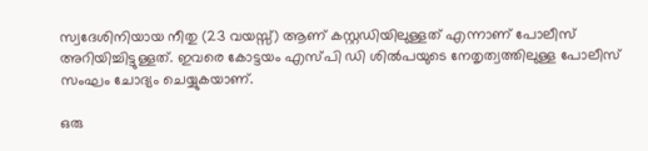സ്വദേശിനിയായ നീതു (23 വയസ്സ്) ആണ് കസ്റ്റഡിയിലുള്ളത് എന്നാണ് പോലീസ് അറിയിച്ചിട്ടുള്ളത്. ഇവരെ കോട്ടയം എസ്പി ഡി ശില്‍പയുടെ നേതൃത്വത്തിലുള്ള പോലീസ് സംഘം ചോദ്യം ചെയ്യുകയാണ്.

ഒരു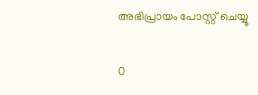അഭിപ്രായം പോസ്റ്റ് ചെയ്യൂ

0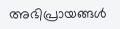അഭിപ്രായങ്ങള്‍